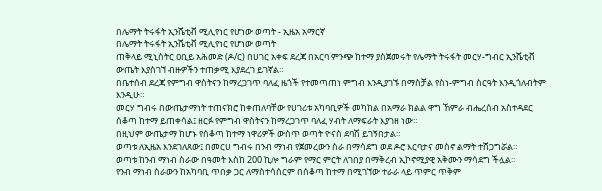በሌማት ትሩፋት ኢንሼቲቭ ሚሊየነር የሆነው ወጣት - ኢዜአ አማርኛ
በሌማት ትሩፋት ኢንሼቲቭ ሚሊየነር የሆነው ወጣት
ጠቅላይ ሚኒስትር ዐቢይ አሕመድ (ዶ/ር) በሀገር አቀፍ ደረጃ በአርባ ምንጭ ከተማ ያስጀመሩት የሌማት ትሩፋት መርሃ-ግብር ኢንሼቲቭ ውጤት እያስገኘ ብዙዎችን ተጠቃሚ እያደረገ ይገኛል።
በቤተሰብ ደረጃ የምግብ ዋስትናን ከማረጋገጥ ባለፈ ዜጎች የተመጣጠነ ምግብ እንዲያገኙ በማስቻል የስነ-ምግብ ስርዓት እንዲጎለብትም እንዲሁ።
መርሃ ግብሩ በውጤታማነት ተጠናክሮ ከቀጠለባቸው የሀገሪቱ አካባቢዎች መካከል በአማራ ክልል ዋግ ኸምራ ብሔረሰብ አስተዳደር ሰቆጣ ከተማ ይጠቀሳል፤ ዘርፉ የምግብ ዋስትናን ከማረጋገጥ ባለፈ ሃብት ለማፍራት እያገዘ ነው።
በዚህም ውጤታማ ከሆኑ የሰቆጣ ከተማ ነዋሪዎች ውስጥ ወጣት ዮናስ ደባሽ ይገኝበታል።
ወጣቱ ለኢዜአ እንደገለጸው፤ በመርሀ ግብሩ በንብ ማነብ የጀመረውን ስራ በማሳደግ ወደ ዶሮ እርባታና መስኖ ልማት ተሸጋግሯል።
ወጣቱ ከንብ ማነብ ስራው በዓመት እስከ 200 ኪሎ ግራም የማር ምርት ለገበያ በማቅረብ ኢኮኖሚያዊ አቅሙን ማሳደግ ችሏል።
የንብ ማነብ ስራውን ከአካባቢ ጥበቃ ጋር ለማስተሳሰርም በሰቆጣ ከተማ በሚገኘው ተራራ ላይ ጥምር ጥቅም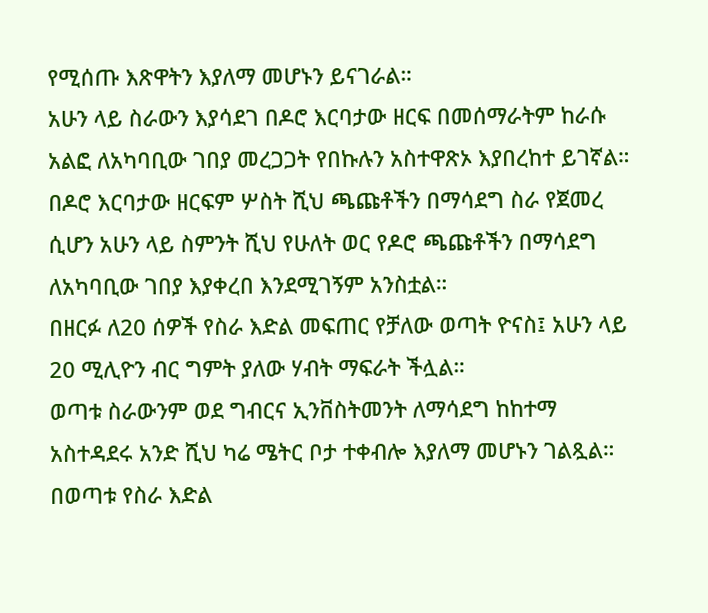የሚሰጡ እጽዋትን እያለማ መሆኑን ይናገራል።
አሁን ላይ ስራውን እያሳደገ በዶሮ እርባታው ዘርፍ በመሰማራትም ከራሱ አልፎ ለአካባቢው ገበያ መረጋጋት የበኩሉን አስተዋጽኦ እያበረከተ ይገኛል።
በዶሮ እርባታው ዘርፍም ሦስት ሺህ ጫጩቶችን በማሳደግ ስራ የጀመረ ሲሆን አሁን ላይ ስምንት ሺህ የሁለት ወር የዶሮ ጫጩቶችን በማሳደግ ለአካባቢው ገበያ እያቀረበ እንደሚገኝም አንስቷል።
በዘርፉ ለ20 ሰዎች የስራ እድል መፍጠር የቻለው ወጣት ዮናስ፤ አሁን ላይ 20 ሚሊዮን ብር ግምት ያለው ሃብት ማፍራት ችሏል።
ወጣቱ ስራውንም ወደ ግብርና ኢንቨስትመንት ለማሳደግ ከከተማ አስተዳደሩ አንድ ሺህ ካሬ ሜትር ቦታ ተቀብሎ እያለማ መሆኑን ገልጿል።
በወጣቱ የስራ እድል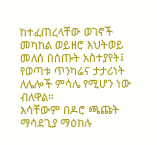ከተፈጠረላቸው ወገኖች መካከል ወይዘሮ እህትወይ መለሰ በሰጡት አስተያየት፤ የወጣቱ ጥንካሬና ታታሪነት ለሌሎች ምሳሌ የሚሆን ነው ብለዋል።
እሳቸውም በዶሮ ጫጩት ማሳደጊያ ማዕከሉ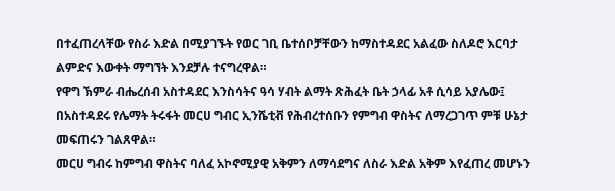በተፈጠረላቸው የስራ እድል በሚያገኙት የወር ገቢ ቤተሰቦቻቸውን ከማስተዳደር አልፈው ስለዶሮ እርባታ ልምድና እውቀት ማግኘት እንደቻሉ ተናግረዋል።
የዋግ ኽምራ ብሔረሰብ አስተዳደር እንስሳትና ዓሳ ሃብት ልማት ጽሕፈት ቤት ኃላፊ አቶ ሲሳይ አያሌው፤ በአስተዳደሩ የሌማት ትሩፋት መርሀ ግብር ኢንሼቲቭ የሕብረተሰቡን የምግብ ዋስትና ለማረጋገጥ ምቹ ሁኔታ መፍጠሩን ገልጸዋል።
መርሀ ግብሩ ከምግብ ዋስትና ባለፈ አኮኖሚያዊ አቅምን ለማሳደግና ለስራ እድል አቅም እየፈጠረ መሆኑን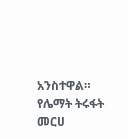አንስተዋል።
የሌማት ትሩፋት መርሀ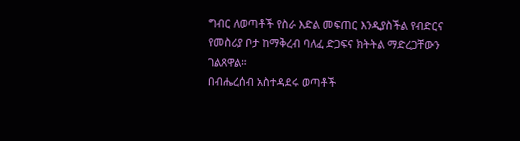ግብር ለወጣቶች የስራ እድል መፍጠር እንዲያስችል የብድርና የመስሪያ ቦታ ከማቅረብ ባለፈ ድጋፍና ክትትል ማድረጋቸውን ገልጸዋል።
በብሔረሰብ አስተዳደሩ ወጣቶች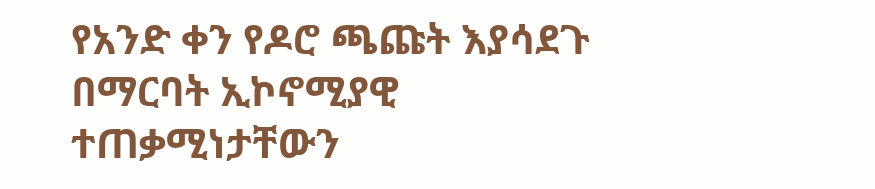የአንድ ቀን የዶሮ ጫጩት እያሳደጉ በማርባት ኢኮኖሚያዊ ተጠቃሚነታቸውን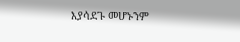እያሳደጉ መሆኑንም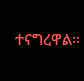ተናግረዋል።